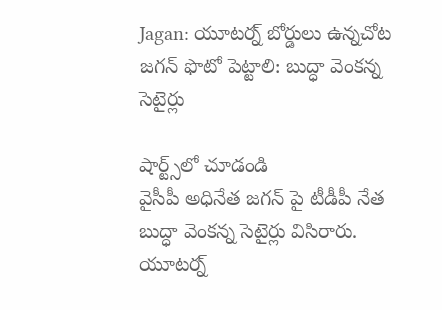Jagan: యూటర్న్ బోర్డులు ఉన్నచోట జగన్ ఫొటో పెట్టాలి: బుద్ధా వెంకన్న సెటైర్లు

షార్ట్స్‌లో చూడండి
వైసీపీ అధినేత జగన్ పై టీడీపీ నేత బుద్ధా వెంకన్న సెటైర్లు విసిరారు. యూటర్న్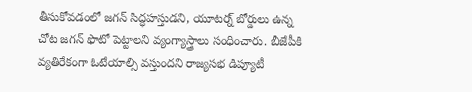తీసుకోవడంలో జగన్ సిద్ధహస్తుడని, యూటర్న్ బోర్డులు ఉన్న చోట జగన్ ఫొటో పెట్టాలని వ్యంగ్యాస్త్రాలు సంధించారు. బీజేపీకి వ్యతిరేకంగా ఓటేయాల్సి వస్తుందని రాజ్యసభ డిప్యూటీ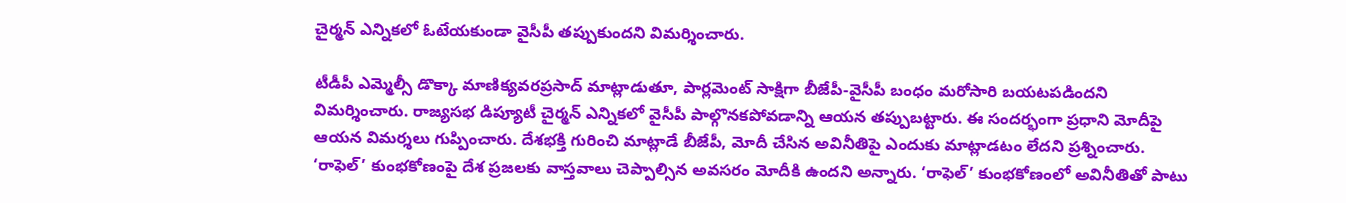చైర్మన్ ఎన్నికలో ఓటేయకుండా వైసీపీ తప్పుకుందని విమర్శించారు.

టీడీపీ ఎమ్మెల్సీ డొక్కా మాణిక్యవరప్రసాద్ మాట్లాడుతూ, పార్లమెంట్ సాక్షిగా బీజేపీ-వైసీపీ బంధం మరోసారి బయటపడిందని విమర్శించారు. రాజ్యసభ డిప్యూటీ చైర్మన్ ఎన్నికలో వైసీపీ పాల్గొనకపోవడాన్ని ఆయన తప్పుబట్టారు. ఈ సందర్భంగా ప్రధాని మోదీపై ఆయన విమర్శలు గుప్పించారు. దేశభక్తి గురించి మాట్లాడే బీజేపీ, మోదీ చేసిన అవినీతిపై ఎందుకు మాట్లాడటం లేదని ప్రశ్నించారు. ‘రాఫెల్’ కుంభకోణంపై దేశ ప్రజలకు వాస్తవాలు చెప్పాల్సిన అవసరం మోదీకి ఉందని అన్నారు. ‘రాఫెల్’ కుంభకోణంలో అవినీతితో పాటు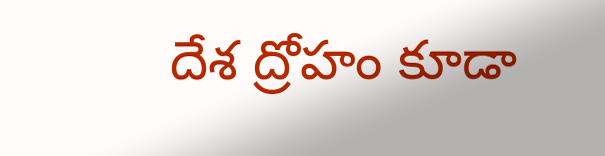దేశ ద్రోహం కూడా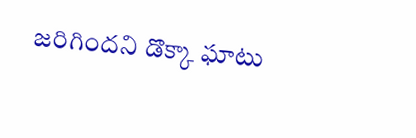జరిగిందని డొక్కా ఘాటు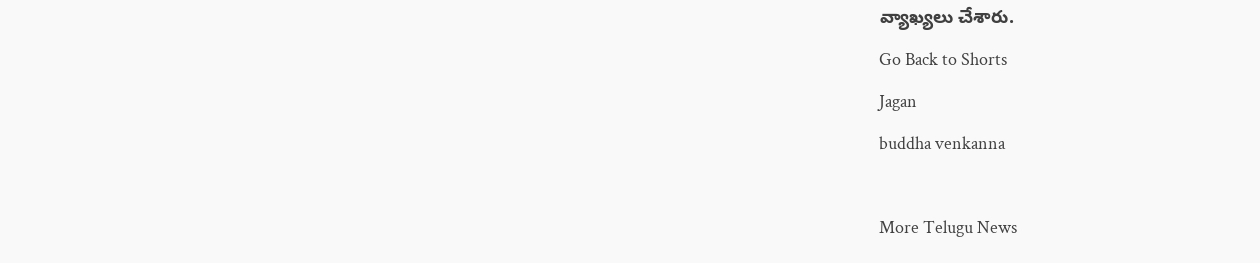వ్యాఖ్యలు చేశారు.
Go Back to Shorts
Jagan
buddha venkanna

More Telugu News